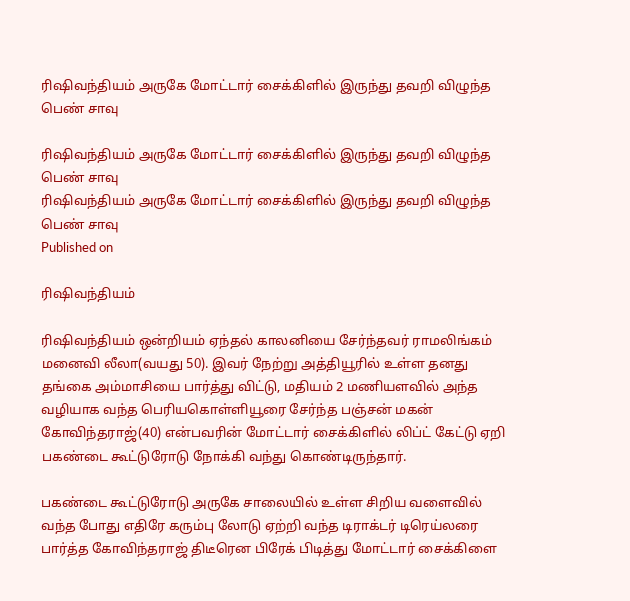ரிஷிவந்தியம் அருகே மோட்டார் சைக்கிளில் இருந்து தவறி விழுந்த பெண் சாவு

ரிஷிவந்தியம் அருகே மோட்டார் சைக்கிளில் இருந்து தவறி விழுந்த பெண் சாவு
ரிஷிவந்தியம் அருகே மோட்டார் சைக்கிளில் இருந்து தவறி விழுந்த பெண் சாவு
Published on

ரிஷிவந்தியம்

ரிஷிவந்தியம் ஒன்றியம் ஏந்தல் காலனியை சேர்ந்தவர் ராமலிங்கம் மனைவி லீலா(வயது 50). இவர் நேற்று அத்தியூரில் உள்ள தனது தங்கை அம்மாசியை பார்த்து விட்டு, மதியம் 2 மணியளவில் அந்த வழியாக வந்த பெரியகொள்ளியூரை சேர்ந்த பஞ்சன் மகன் கோவிந்தராஜ்(40) என்பவரின் மோட்டார் சைக்கிளில் லிப்ட் கேட்டு ஏறி பகண்டை கூட்டுரோடு நோக்கி வந்து கொண்டிருந்தார்.

பகண்டை கூட்டுரோடு அருகே சாலையில் உள்ள சிறிய வளைவில் வந்த போது எதிரே கரும்பு லோடு ஏற்றி வந்த டிராக்டர் டிரெய்லரை பார்த்த கோவிந்தராஜ் திடீரென பிரேக் பிடித்து மோட்டார் சைக்கிளை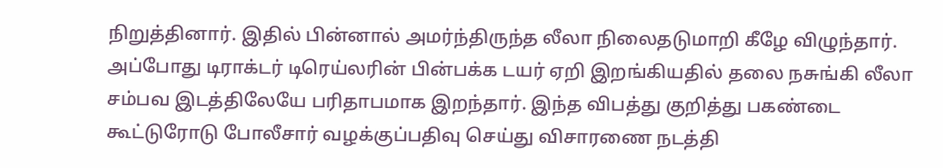நிறுத்தினார். இதில் பின்னால் அமர்ந்திருந்த லீலா நிலைதடுமாறி கீழே விழுந்தார். அப்போது டிராக்டர் டிரெய்லரின் பின்பக்க டயர் ஏறி இறங்கியதில் தலை நசுங்கி லீலா சம்பவ இடத்திலேயே பரிதாபமாக இறந்தார். இந்த விபத்து குறித்து பகண்டை கூட்டுரோடு போலீசார் வழக்குப்பதிவு செய்து விசாரணை நடத்தி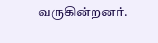வருகின்றனர்.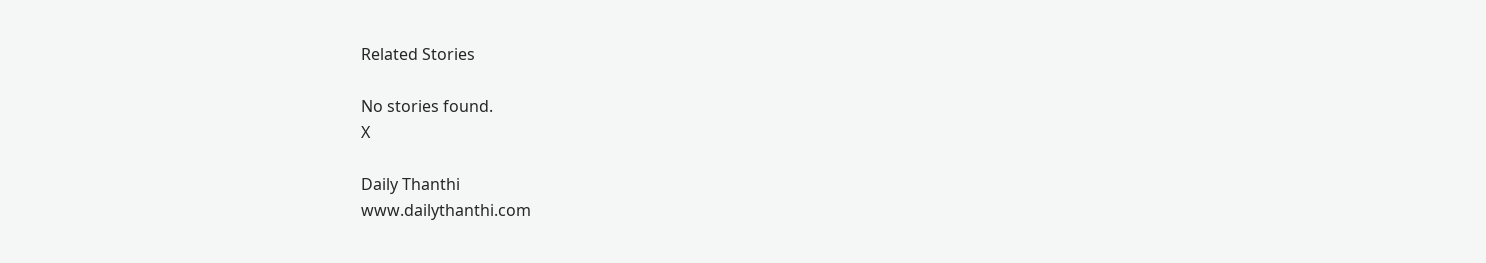Related Stories

No stories found.
X

Daily Thanthi
www.dailythanthi.com